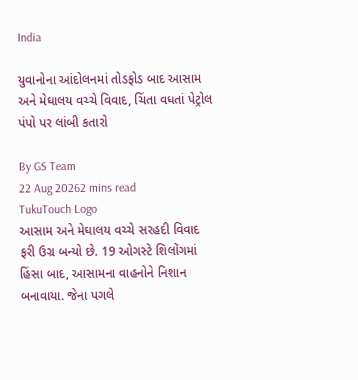India

યુવાનોના આંદોલનમાં તોડફોડ બાદ આસામ અને મેઘાલય વચ્ચે વિવાદ, ચિંતા વધતાં પેટ્રોલ પંપો પર લાંબી કતારો

By GS Team
22 Aug 20262 mins read
TukuTouch Logo
આસામ અને મેઘાલય વચ્ચે સરહદી વિવાદ ફરી ઉગ્ર બન્યો છે. 19 ઓગસ્ટે શિલોંગમાં હિંસા બાદ, આસામના વાહનોને નિશાન બનાવાયા. જેના પગલે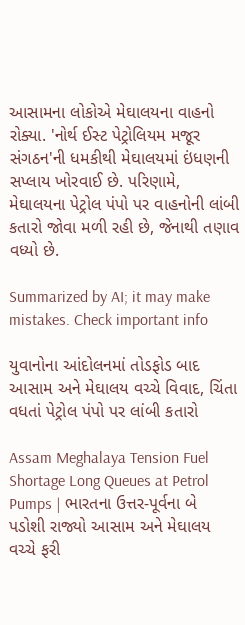આસામના લોકોએ મેઘાલયના વાહનો રોક્યા. 'નોર્થ ઈસ્ટ પેટ્રોલિયમ મજૂર સંગઠન'ની ધમકીથી મેઘાલયમાં ઇંધણની સપ્લાય ખોરવાઈ છે. પરિણામે, મેઘાલયના પેટ્રોલ પંપો પર વાહનોની લાંબી કતારો જોવા મળી રહી છે, જેનાથી તણાવ વધ્યો છે.

Summarized by AI; it may make mistakes. Check important info

યુવાનોના આંદોલનમાં તોડફોડ બાદ આસામ અને મેઘાલય વચ્ચે વિવાદ, ચિંતા વધતાં પેટ્રોલ પંપો પર લાંબી કતારો

Assam Meghalaya Tension Fuel Shortage Long Queues at Petrol Pumps | ભારતના ઉત્તર-પૂર્વના બે પડોશી રાજ્યો આસામ અને મેઘાલય વચ્ચે ફરી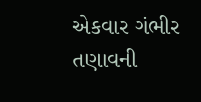એકવાર ગંભીર તણાવની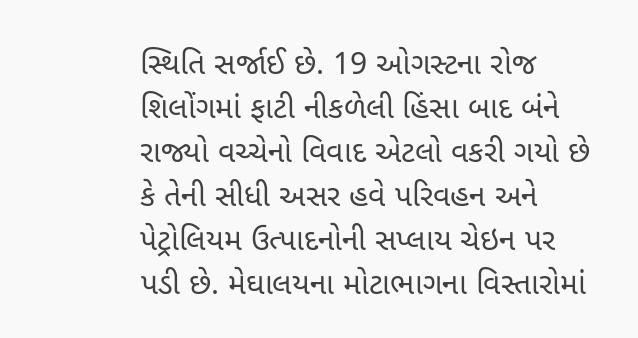સ્થિતિ સર્જાઈ છે. 19 ઓગસ્ટના રોજ શિલોંગમાં ફાટી નીકળેલી હિંસા બાદ બંને રાજ્યો વચ્ચેનો વિવાદ એટલો વકરી ગયો છે કે તેની સીધી અસર હવે પરિવહન અને પેટ્રોલિયમ ઉત્પાદનોની સપ્લાય ચેઇન પર પડી છે. મેઘાલયના મોટાભાગના વિસ્તારોમાં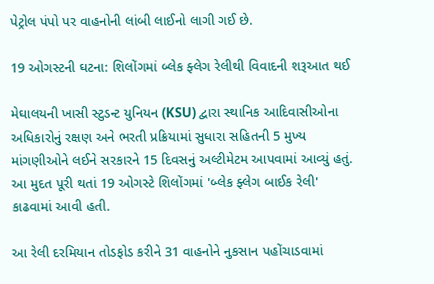પેટ્રોલ પંપો પર વાહનોની લાંબી લાઈનો લાગી ગઈ છે.

19 ઓગસ્ટની ઘટના: શિલોંગમાં બ્લેક ફ્લેગ રેલીથી વિવાદની શરૂઆત થઈ

મેઘાલયની ખાસી સ્ટુડન્ટ યુનિયન (KSU) દ્વારા સ્થાનિક આદિવાસીઓના અધિકારોનું રક્ષણ અને ભરતી પ્રક્રિયામાં સુધારા સહિતની 5 મુખ્ય માંગણીઓને લઈને સરકારને 15 દિવસનું અલ્ટીમેટમ આપવામાં આવ્યું હતું. આ મુદત પૂરી થતાં 19 ઓગસ્ટે શિલોંગમાં 'બ્લેક ફ્લેગ બાઈક રેલી' કાઢવામાં આવી હતી.

આ રેલી દરમિયાન તોડફોડ કરીને 31 વાહનોને નુકસાન પહોંચાડવામાં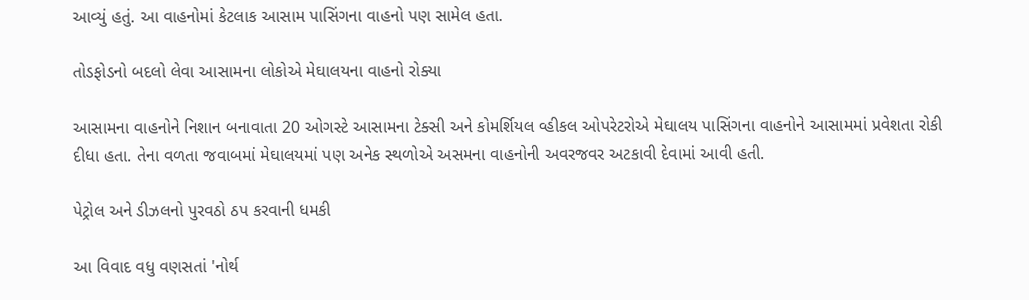આવ્યું હતું. આ વાહનોમાં કેટલાક આસામ પાસિંગના વાહનો પણ સામેલ હતા.

તોડફોડનો બદલો લેવા આસામના લોકોએ મેઘાલયના વાહનો રોક્યા

આસામના વાહનોને નિશાન બનાવાતા 20 ઓગસ્ટે આસામના ટેક્સી અને કોમર્શિયલ વ્હીકલ ઓપરેટરોએ મેઘાલય પાસિંગના વાહનોને આસામમાં પ્રવેશતા રોકી દીધા હતા. તેના વળતા જવાબમાં મેઘાલયમાં પણ અનેક સ્થળોએ અસમના વાહનોની અવરજવર અટકાવી દેવામાં આવી હતી.

પેટ્રોલ અને ડીઝલનો પુરવઠો ઠપ કરવાની ધમકી

આ વિવાદ વધુ વણસતાં 'નોર્થ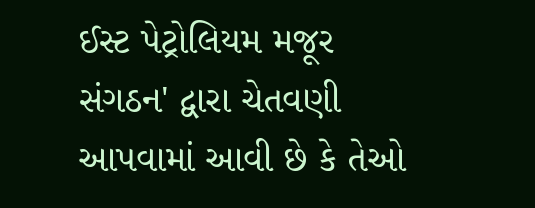ઈસ્ટ પેટ્રોલિયમ મજૂર સંગઠન' દ્વારા ચેતવણી આપવામાં આવી છે કે તેઓ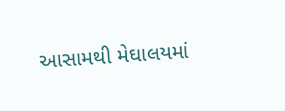આસામથી મેઘાલયમાં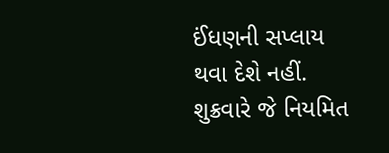ઈંધણની સપ્લાય થવા દેશે નહીં. શુક્રવારે જે નિયમિત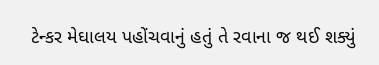ટેન્કર મેઘાલય પહોંચવાનું હતું તે રવાના જ થઈ શક્યું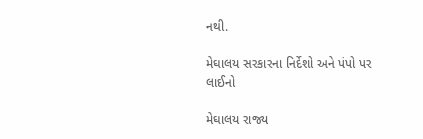નથી.

મેઘાલય સરકારના નિર્દેશો અને પંપો પર લાઈનો

મેઘાલય રાજ્ય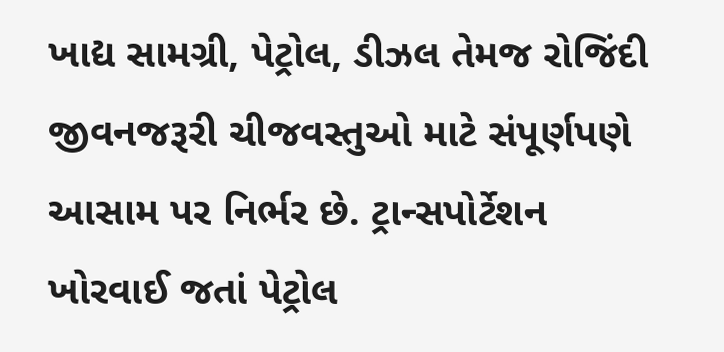ખાદ્ય સામગ્રી, પેટ્રોલ, ડીઝલ તેમજ રોજિંદી જીવનજરૂરી ચીજવસ્તુઓ માટે સંપૂર્ણપણે આસામ પર નિર્ભર છે. ટ્રાન્સપોર્ટેશન ખોરવાઈ જતાં પેટ્રોલ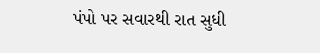પંપો પર સવારથી રાત સુધી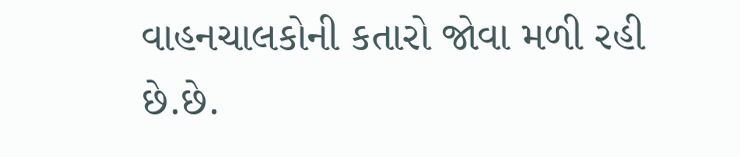વાહનચાલકોની કતારો જોવા મળી રહી છે.છે.